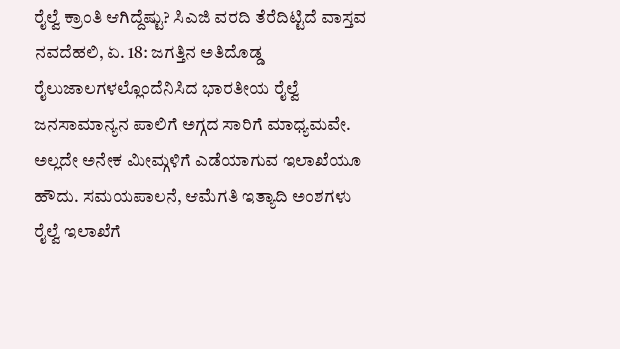ರೈಲ್ವೆ ಕ್ರಾಂತಿ ಆಗಿದ್ದೆಷ್ಟು? ಸಿಎಜಿ ವರದಿ ತೆರೆದಿಟ್ಟಿದೆ ವಾಸ್ತವ
ನವದೆಹಲಿ, ಏ. 18: ಜಗತ್ತಿನ ಅತಿದೊಡ್ಡ ರೈಲುಜಾಲಗಳಲ್ಲೊಂದೆನಿಸಿದ ಭಾರತೀಯ ರೈಲ್ವೆ ಜನಸಾಮಾನ್ಯನ ಪಾಲಿಗೆ ಅಗ್ಗದ ಸಾರಿಗೆ ಮಾಧ್ಯಮವೇ. ಅಲ್ಲದೇ ಅನೇಕ ಮೀಮ್ಗಳಿಗೆ ಎಡೆಯಾಗುವ ಇಲಾಖೆಯೂ ಹೌದು. ಸಮಯಪಾಲನೆ, ಆಮೆಗತಿ ಇತ್ಯಾದಿ ಅಂಶಗಳು ರೈಲ್ವೆ ಇಲಾಖೆಗೆ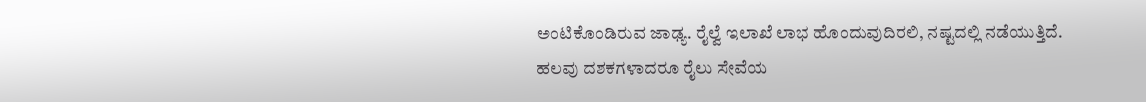ಅಂಟಿಕೊಂಡಿರುವ ಜಾಢ್ಯ. ರೈಲ್ವೆ ಇಲಾಖೆ ಲಾಭ ಹೊಂದುವುದಿರಲಿ, ನಷ್ಟದಲ್ಲಿ ನಡೆಯುತ್ತಿದೆ. ಹಲವು ದಶಕಗಳಾದರೂ ರೈಲು ಸೇವೆಯ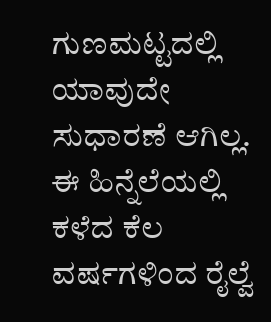ಗುಣಮಟ್ಟದಲ್ಲಿ ಯಾವುದೇ ಸುಧಾರಣೆ ಆಗಿಲ್ಲ. ಈ ಹಿನ್ನೆಲೆಯಲ್ಲಿ ಕಳೆದ ಕೆಲ ವರ್ಷಗಳಿಂದ ರೈಲ್ವೆ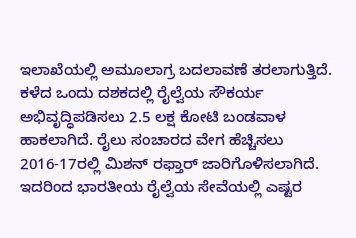ಇಲಾಖೆಯಲ್ಲಿ ಅಮೂಲಾಗ್ರ ಬದಲಾವಣೆ ತರಲಾಗುತ್ತಿದೆ. ಕಳೆದ ಒಂದು ದಶಕದಲ್ಲಿ ರೈಲ್ವೆಯ ಸೌಕರ್ಯ ಅಭಿವೃದ್ಧಿಪಡಿಸಲು 2.5 ಲಕ್ಷ ಕೋಟಿ ಬಂಡವಾಳ ಹಾಕಲಾಗಿದೆ. ರೈಲು ಸಂಚಾರದ ವೇಗ ಹೆಚ್ಚಿಸಲು 2016-17ರಲ್ಲಿ ಮಿಶನ್ ರಫ್ತಾರ್ ಜಾರಿಗೊಳಿಸಲಾಗಿದೆ. ಇದರಿಂದ ಭಾರತೀಯ ರೈಲ್ವೆಯ ಸೇವೆಯಲ್ಲಿ ಎಷ್ಟರ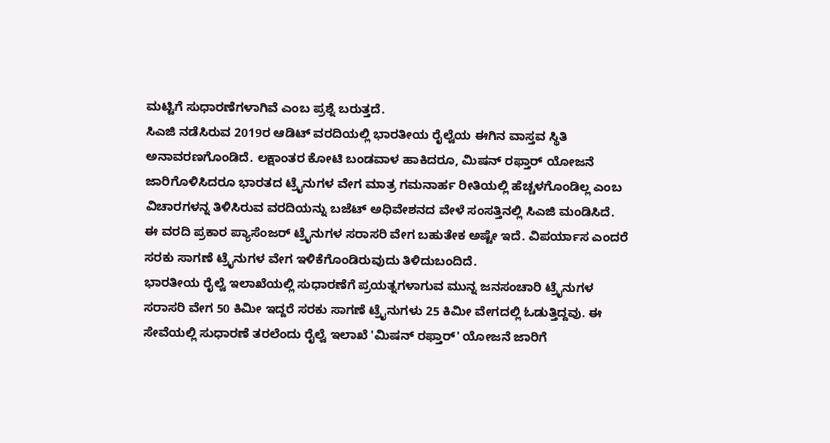ಮಟ್ಟಿಗೆ ಸುಧಾರಣೆಗಳಾಗಿವೆ ಎಂಬ ಪ್ರಶ್ನೆ ಬರುತ್ತದೆ.
ಸಿಎಜಿ ನಡೆಸಿರುವ 2019ರ ಆಡಿಟ್ ವರದಿಯಲ್ಲಿ ಭಾರತೀಯ ರೈಲ್ವೆಯ ಈಗಿನ ವಾಸ್ತವ ಸ್ಥಿತಿ ಅನಾವರಣಗೊಂಡಿದೆ. ಲಕ್ಷಾಂತರ ಕೋಟಿ ಬಂಡವಾಳ ಹಾಕಿದರೂ, ಮಿಷನ್ ರಫ್ತಾರ್ ಯೋಜನೆ ಜಾರಿಗೊಳಿಸಿದರೂ ಭಾರತದ ಟ್ರೈನುಗಳ ವೇಗ ಮಾತ್ರ ಗಮನಾರ್ಹ ರೀತಿಯಲ್ಲಿ ಹೆಚ್ಚಳಗೊಂಡಿಲ್ಲ ಎಂಬ ವಿಚಾರಗಳನ್ನ ತಿಳಿಸಿರುವ ವರದಿಯನ್ನು ಬಜೆಟ್ ಅಧಿವೇಶನದ ವೇಳೆ ಸಂಸತ್ತಿನಲ್ಲಿ ಸಿಎಜಿ ಮಂಡಿಸಿದೆ.
ಈ ವರದಿ ಪ್ರಕಾರ ಪ್ಯಾಸೆಂಜರ್ ಟ್ರೈನುಗಳ ಸರಾಸರಿ ವೇಗ ಬಹುತೇಕ ಅಷ್ಟೇ ಇದೆ. ವಿಪರ್ಯಾಸ ಎಂದರೆ ಸರಕು ಸಾಗಣೆ ಟ್ರೈನುಗಳ ವೇಗ ಇಳಿಕೆಗೊಂಡಿರುವುದು ತಿಳಿದುಬಂದಿದೆ.
ಭಾರತೀಯ ರೈಲ್ವೆ ಇಲಾಖೆಯಲ್ಲಿ ಸುಧಾರಣೆಗೆ ಪ್ರಯತ್ನಗಳಾಗುವ ಮುನ್ನ ಜನಸಂಚಾರಿ ಟ್ರೈನುಗಳ ಸರಾಸರಿ ವೇಗ 50 ಕಿಮೀ ಇದ್ದರೆ ಸರಕು ಸಾಗಣೆ ಟ್ರೈನುಗಳು 25 ಕಿಮೀ ವೇಗದಲ್ಲಿ ಓಡುತ್ತಿದ್ದವು. ಈ ಸೇವೆಯಲ್ಲಿ ಸುಧಾರಣೆ ತರಲೆಂದು ರೈಲ್ವೆ ಇಲಾಖೆ 'ಮಿಷನ್ ರಫ್ತಾರ್' ಯೋಜನೆ ಜಾರಿಗೆ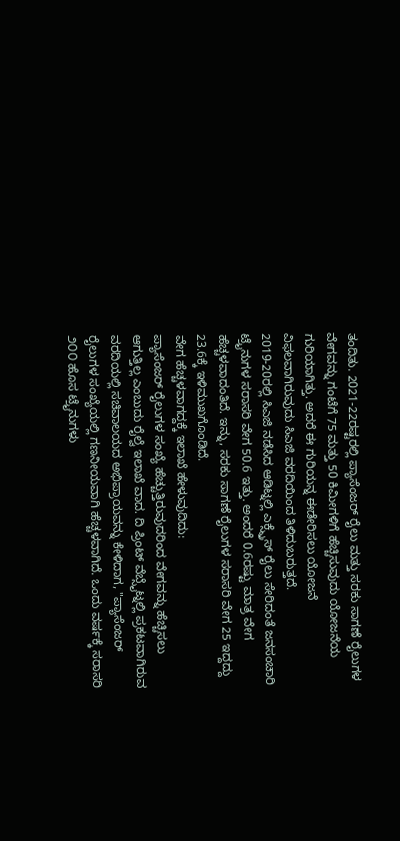ತಂದಿತು. 2021-22ರಷ್ಟರಲ್ಲಿ ಪ್ಯಾಸೆಂಜರ್ ರೈಲು ಮತ್ತು ಸರಕು ಸಾಗಣೆ ರೈಲುಗಳ ವೇಗವನ್ನು ಗಂಟೆಗೆ 75 ಮತ್ತು 50 ಕಿಮೀಗಳಿಗೆ ಹೆಚ್ಚಿಸುವುದು ಯೋಜನೆಯ ಗುರಿಯಾಗಿತ್ತು. ಅದರೆ ಈ ಗುರಿಯನ್ನ ಈಡೇರಿಸಲು ಯೋಜನೆ ವಿಫಲವಾಗಿರುವುದು ಸಿಎಜಿ ವರದಿಯಿಂದ ತಿಳಿದುಬರುತ್ತದೆ.
2019-20ರಲ್ಲಿ ಸಿಎಜಿ ನಡೆಸಿದ ಆಡಿಟ್ನಲ್ಲಿ ಎಕ್ಸ್ಪ್ರೆಸ್ ರೈಲು ಸೇರಿದಂತೆ ಜನಸಂಚಾರಿ ಟ್ರೈನುಗಳ ಸರಾಸರಿ ವೇಗ 50.6 ಇತ್ತು. ಅಂದರೆ 0.6ರಷ್ಟು ಮಾತ್ರ ವೇಗ ಹೆಚ್ಚಳವಾದಂತಿದೆ. ಇನ್ನು, ಸರಕು ಸಾಗಣೆ ರೈಲುಗಳ ಸರಾಸರಿ ವೇಗ 25 ಇದ್ದದ್ದು 23.6ಕ್ಕೆ ಇಳಿಮುಖಗೊಂಡಿದೆ.
ವೇಗ ಹೆಚ್ಚಳವಾಗದ್ದಕ್ಕೆ ಇಲಾಖೆ ಹೇಳುವುದಿದು:
ಪ್ಯಾಸೆಂಜರ್ ರೈಲುಗಳ ಸಂಖ್ಯೆ ಹೆಚ್ಚುತ್ತಿರುವುದರಿಂದ ವೇಗವನ್ನು ಹೆಚ್ಚಿಸಲು ಆಗುತ್ತಿಲ್ಲ ಎಂಬುದು ರೈಲ್ವೆ ಇಲಾಖೆ ವಾದ. ದಿ ಪ್ರಿಂಟ್ ವೆಬ್ಸೈಟ್ನಲ್ಲಿ ಪ್ರಕಟವಾಗಿರುವ ವರದಿಯಲ್ಲಿ ಸಚಿವಾಲಯದ ಅಭಿಪ್ರಾಯವನ್ನು ಕೇಳಿದಾಗ, "ಪ್ಯಾಸೆಂಜರ್ ರೈಲುಗಳ ಸಂಖ್ಯೆಯಲ್ಲಿ ಗಣನೀಯವಾಗಿ ಹೆಚ್ಚಳವಾಗಿದೆ. ಒಂದು ವರ್ಷಕ್ಕೆ ಸರಾಸರಿ ೨೦೦ ಹೊಸ ಟ್ರೈನುಗಳು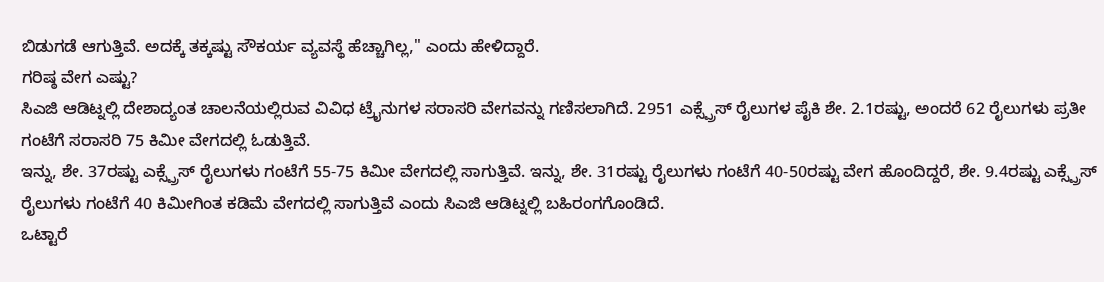ಬಿಡುಗಡೆ ಆಗುತ್ತಿವೆ. ಅದಕ್ಕೆ ತಕ್ಕಷ್ಟು ಸೌಕರ್ಯ ವ್ಯವಸ್ಥೆ ಹೆಚ್ಚಾಗಿಲ್ಲ," ಎಂದು ಹೇಳಿದ್ದಾರೆ.
ಗರಿಷ್ಠ ವೇಗ ಎಷ್ಟು?
ಸಿಎಜಿ ಆಡಿಟ್ನಲ್ಲಿ ದೇಶಾದ್ಯಂತ ಚಾಲನೆಯಲ್ಲಿರುವ ವಿವಿಧ ಟ್ರೈನುಗಳ ಸರಾಸರಿ ವೇಗವನ್ನು ಗಣಿಸಲಾಗಿದೆ. 2951 ಎಕ್ಸ್ಪ್ರೆಸ್ ರೈಲುಗಳ ಪೈಕಿ ಶೇ. 2.1ರಷ್ಟು, ಅಂದರೆ 62 ರೈಲುಗಳು ಪ್ರತೀ ಗಂಟೆಗೆ ಸರಾಸರಿ 75 ಕಿಮೀ ವೇಗದಲ್ಲಿ ಓಡುತ್ತಿವೆ.
ಇನ್ನು, ಶೇ. 37ರಷ್ಟು ಎಕ್ಸ್ಪ್ರೆಸ್ ರೈಲುಗಳು ಗಂಟೆಗೆ 55-75 ಕಿಮೀ ವೇಗದಲ್ಲಿ ಸಾಗುತ್ತಿವೆ. ಇನ್ನು, ಶೇ. 31ರಷ್ಟು ರೈಲುಗಳು ಗಂಟೆಗೆ 40-50ರಷ್ಟು ವೇಗ ಹೊಂದಿದ್ದರೆ, ಶೇ. 9.4ರಷ್ಟು ಎಕ್ಸ್ಪ್ರೆಸ್ ರೈಲುಗಳು ಗಂಟೆಗೆ 40 ಕಿಮೀಗಿಂತ ಕಡಿಮೆ ವೇಗದಲ್ಲಿ ಸಾಗುತ್ತಿವೆ ಎಂದು ಸಿಎಜಿ ಆಡಿಟ್ನಲ್ಲಿ ಬಹಿರಂಗಗೊಂಡಿದೆ.
ಒಟ್ಟಾರೆ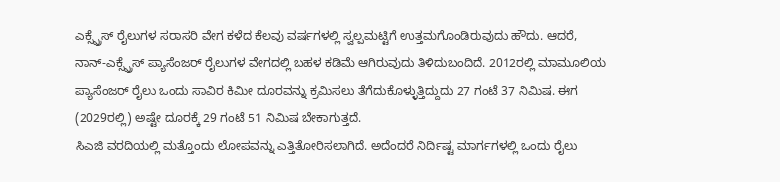ಎಕ್ಸ್ಪ್ರೆಸ್ ರೈಲುಗಳ ಸರಾಸರಿ ವೇಗ ಕಳೆದ ಕೆಲವು ವರ್ಷಗಳಲ್ಲಿ ಸ್ವಲ್ಪಮಟ್ಟಿಗೆ ಉತ್ತಮಗೊಂಡಿರುವುದು ಹೌದು. ಆದರೆ, ನಾನ್-ಎಕ್ಸ್ಪ್ರೆಸ್ ಪ್ಯಾಸೆಂಜರ್ ರೈಲುಗಳ ವೇಗದಲ್ಲಿ ಬಹಳ ಕಡಿಮೆ ಆಗಿರುವುದು ತಿಳಿದುಬಂದಿದೆ. 2012ರಲ್ಲಿ ಮಾಮೂಲಿಯ ಪ್ಯಾಸೆಂಜರ್ ರೈಲು ಒಂದು ಸಾವಿರ ಕಿಮೀ ದೂರವನ್ನು ಕ್ರಮಿಸಲು ತೆಗೆದುಕೊಳ್ಳುತ್ತಿದ್ದುದು 27 ಗಂಟೆ 37 ನಿಮಿಷ. ಈಗ (2029ರಲ್ಲಿ) ಅಷ್ಟೇ ದೂರಕ್ಕೆ 29 ಗಂಟೆ 51 ನಿಮಿಷ ಬೇಕಾಗುತ್ತದೆ.
ಸಿಎಜಿ ವರದಿಯಲ್ಲಿ ಮತ್ತೊಂದು ಲೋಪವನ್ನು ಎತ್ತಿತೋರಿಸಲಾಗಿದೆ. ಅದೆಂದರೆ ನಿರ್ದಿಷ್ಟ ಮಾರ್ಗಗಳಲ್ಲಿ ಒಂದು ರೈಲು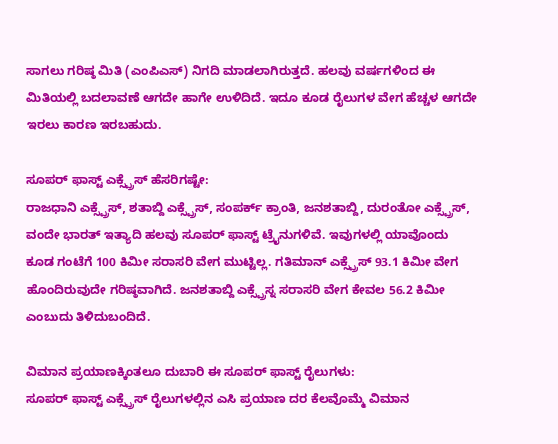ಸಾಗಲು ಗರಿಷ್ಠ ಮಿತಿ (ಎಂಪಿಎಸ್) ನಿಗದಿ ಮಾಡಲಾಗಿರುತ್ತದೆ. ಹಲವು ವರ್ಷಗಳಿಂದ ಈ ಮಿತಿಯಲ್ಲಿ ಬದಲಾವಣೆ ಆಗದೇ ಹಾಗೇ ಉಳಿದಿದೆ. ಇದೂ ಕೂಡ ರೈಲುಗಳ ವೇಗ ಹೆಚ್ಚಳ ಆಗದೇ ಇರಲು ಕಾರಣ ಇರಬಹುದು.

ಸೂಪರ್ ಫಾಸ್ಟ್ ಎಕ್ಸ್ಪ್ರೆಸ್ ಹೆಸರಿಗಷ್ಟೇ:
ರಾಜಧಾನಿ ಎಕ್ಸ್ಪ್ರೆಸ್, ಶತಾಬ್ದಿ ಎಕ್ಸ್ಪ್ರೆಸ್, ಸಂಪರ್ಕ್ ಕ್ರಾಂತಿ, ಜನಶತಾಬ್ದಿ, ದುರಂತೋ ಎಕ್ಸ್ಪ್ರೆಸ್, ವಂದೇ ಭಾರತ್ ಇತ್ಯಾದಿ ಹಲವು ಸೂಪರ್ ಫಾಸ್ಟ್ ಟ್ರೈನುಗಳಿವೆ. ಇವುಗಳಲ್ಲಿ ಯಾವೊಂದು ಕೂಡ ಗಂಟೆಗೆ 100 ಕಿಮೀ ಸರಾಸರಿ ವೇಗ ಮುಟ್ಟಿಲ್ಲ. ಗತಿಮಾನ್ ಎಕ್ಸ್ಪ್ರೆಸ್ 93.1 ಕಿಮೀ ವೇಗ ಹೊಂದಿರುವುದೇ ಗರಿಷ್ಠವಾಗಿದೆ. ಜನಶತಾಬ್ದಿ ಎಕ್ಸ್ಪ್ರೆಸ್ನ ಸರಾಸರಿ ವೇಗ ಕೇವಲ 56.2 ಕಿಮೀ ಎಂಬುದು ತಿಳಿದುಬಂದಿದೆ.

ವಿಮಾನ ಪ್ರಯಾಣಕ್ಕಿಂತಲೂ ದುಬಾರಿ ಈ ಸೂಪರ್ ಫಾಸ್ಟ್ ರೈಲುಗಳು:
ಸೂಪರ್ ಫಾಸ್ಟ್ ಎಕ್ಸ್ಪ್ರೆಸ್ ರೈಲುಗಳಲ್ಲಿನ ಎಸಿ ಪ್ರಯಾಣ ದರ ಕೆಲವೊಮ್ಮೆ ವಿಮಾನ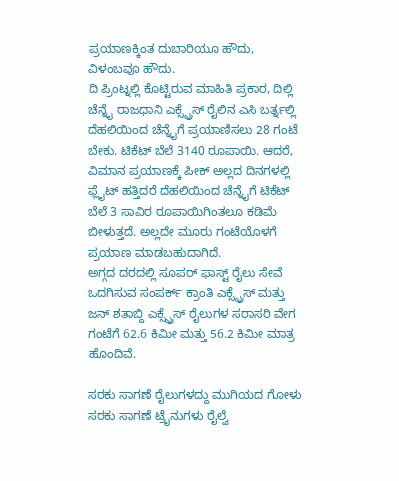ಪ್ರಯಾಣಕ್ಕಿಂತ ದುಬಾರಿಯೂ ಹೌದು, ವಿಳಂಬವೂ ಹೌದು.
ದಿ ಪ್ರಿಂಟ್ನಲ್ಲಿ ಕೊಟ್ಟಿರುವ ಮಾಹಿತಿ ಪ್ರಕಾರ, ದಿಲ್ಲಿ ಚೆನ್ನೈ ರಾಜಧಾನಿ ಎಕ್ಸ್ಪ್ರೆಸ್ ರೈಲಿನ ಎಸಿ ಬರ್ತ್ನಲ್ಲಿ ದೆಹಲಿಯಿಂದ ಚೆನ್ನೈಗೆ ಪ್ರಯಾಣಿಸಲು 28 ಗಂಟೆ ಬೇಕು. ಟಿಕೆಟ್ ಬೆಲೆ 3140 ರೂಪಾಯಿ. ಆದರೆ, ವಿಮಾನ ಪ್ರಯಾಣಕ್ಕೆ ಪೀಕ್ ಅಲ್ಲದ ದಿನಗಳಲ್ಲಿ ಫ್ಲೈಟ್ ಹತ್ತಿದರೆ ದೆಹಲಿಯಿಂದ ಚೆನ್ನೈಗೆ ಟಿಕೆಟ್ ಬೆಲೆ 3 ಸಾವಿರ ರೂಪಾಯಿಗಿಂತಲೂ ಕಡಿಮೆ ಬೀಳುತ್ತದೆ. ಅಲ್ಲದೇ ಮೂರು ಗಂಟೆಯೊಳಗೆ ಪ್ರಯಾಣ ಮಾಡಬಹುದಾಗಿದೆ.
ಅಗ್ಗದ ದರದಲ್ಲಿ ಸೂಪರ್ ಫಾಸ್ಟ್ ರೈಲು ಸೇವೆ ಒದಗಿಸುವ ಸಂಪರ್ಕ್ ಕ್ರಾಂತಿ ಎಕ್ಸ್ಪ್ರೆಸ್ ಮತ್ತು ಜನ್ ಶತಾಬ್ದಿ ಎಕ್ಸ್ಪ್ರೆಸ್ ರೈಲುಗಳ ಸರಾಸರಿ ವೇಗ ಗಂಟೆಗೆ 62.6 ಕಿಮೀ ಮತ್ತು 56.2 ಕಿಮೀ ಮಾತ್ರ ಹೊಂದಿವೆ.

ಸರಕು ಸಾಗಣೆ ರೈಲುಗಳದ್ದು ಮುಗಿಯದ ಗೋಳು
ಸರಕು ಸಾಗಣೆ ಟ್ರೈನುಗಳು ರೈಲ್ವೆ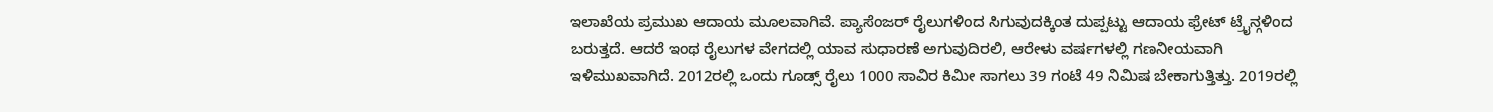ಇಲಾಖೆಯ ಪ್ರಮುಖ ಆದಾಯ ಮೂಲವಾಗಿವೆ. ಪ್ಯಾಸೆಂಜರ್ ರೈಲುಗಳಿಂದ ಸಿಗುವುದಕ್ಕಿಂತ ದುಪ್ಪಟ್ಟು ಆದಾಯ ಫ್ರೇಟ್ ಟ್ರೈನ್ಗಳಿಂದ ಬರುತ್ತದೆ. ಆದರೆ ಇಂಥ ರೈಲುಗಳ ವೇಗದಲ್ಲಿ ಯಾವ ಸುಧಾರಣೆ ಅಗುವುದಿರಲಿ, ಆರೇಳು ವರ್ಷಗಳಲ್ಲಿ ಗಣನೀಯವಾಗಿ ಇಳಿಮುಖವಾಗಿದೆ. 2012ರಲ್ಲಿ ಒಂದು ಗೂಡ್ಸ್ ರೈಲು 1000 ಸಾವಿರ ಕಿಮೀ ಸಾಗಲು 39 ಗಂಟೆ 49 ನಿಮಿಷ ಬೇಕಾಗುತ್ತಿತ್ತು. 2019ರಲ್ಲಿ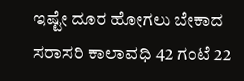ಇಷ್ಟೇ ದೂರ ಹೋಗಲು ಬೇಕಾದ ಸರಾಸರಿ ಕಾಲಾವಧಿ 42 ಗಂಟೆ 22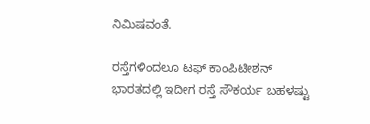ನಿಮಿಷವಂತೆ.

ರಸ್ತೆಗಳಿಂದಲೂ ಟಫ್ ಕಾಂಪಿಟೀಶನ್
ಭಾರತದಲ್ಲಿ ಇದೀಗ ರಸ್ತೆ ಸೌಕರ್ಯ ಬಹಳಷ್ಟು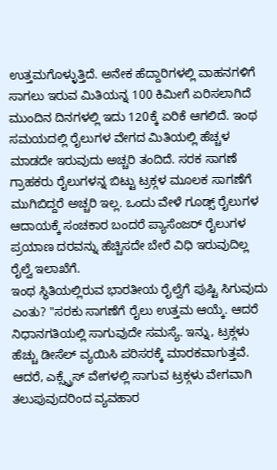ಉತ್ತಮಗೊಳ್ಳುತ್ತಿದೆ. ಅನೇಕ ಹೆದ್ದಾರಿಗಳಲ್ಲಿ ವಾಹನಗಳಿಗೆ ಸಾಗಲು ಇರುವ ಮಿತಿಯನ್ನ 100 ಕಿಮೀಗೆ ಏರಿಸಲಾಗಿದೆ ಮುಂದಿನ ದಿನಗಳಲ್ಲಿ ಇದು 120ಕ್ಕೆ ಏರಿಕೆ ಆಗಲಿದೆ. ಇಂಥ ಸಮಯದಲ್ಲಿ ರೈಲುಗಳ ವೇಗದ ಮಿತಿಯಲ್ಲಿ ಹೆಚ್ಚಳ ಮಾಡದೇ ಇರುವುದು ಅಚ್ಚರಿ ತಂದಿದೆ. ಸರಕ ಸಾಗಣೆ ಗ್ರಾಹಕರು ರೈಲುಗಳನ್ನ ಬಿಟ್ಟು ಟ್ರಕ್ಗಳ ಮೂಲಕ ಸಾಗಣೆಗೆ ಮುಗಿಬಿದ್ದರೆ ಅಚ್ಚರಿ ಇಲ್ಲ. ಒಂದು ವೇಳೆ ಗೂಡ್ಸ್ ರೈಲುಗಳ ಆದಾಯಕ್ಕೆ ಸಂಚಕಾರ ಬಂದರೆ ಪ್ಯಾಸೆಂಜರ್ ರೈಲುಗಳ ಪ್ರಯಾಣ ದರವನ್ನು ಹೆಚ್ಚಿಸದೇ ಬೇರೆ ವಿಧಿ ಇರುವುದಿಲ್ಲ ರೈಲ್ವೆ ಇಲಾಖೆಗೆ.
ಇಂಥ ಸ್ಥಿತಿಯಲ್ಲಿರುವ ಭಾರತೀಯ ರೈಲ್ವೆಗೆ ಪುಷ್ಟಿ ಸಿಗುವುದು ಎಂತು? "ಸರಕು ಸಾಗಣೆಗೆ ರೈಲು ಉತ್ತಮ ಆಯ್ಕೆ. ಆದರೆ ನಿಧಾನಗತಿಯಲ್ಲಿ ಸಾಗುವುದೇ ಸಮಸ್ಯೆ. ಇನ್ನು, ಟ್ರಕ್ಗಳು ಹೆಚ್ಚು ಡೀಸೆಲ್ ವ್ಯಯಿಸಿ ಪರಿಸರಕ್ಕೆ ಮಾರಕವಾಗುತ್ತವೆ. ಆದರೆ, ಎಕ್ಸ್ಪ್ರೆಸ್ ವೇಗಳಲ್ಲಿ ಸಾಗುವ ಟ್ರಕ್ಗಳು ವೇಗವಾಗಿ ತಲುಪುವುದರಿಂದ ವ್ಯವಹಾರ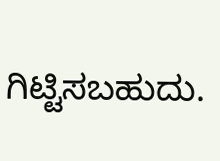ಗಿಟ್ಟಿಸಬಹುದು.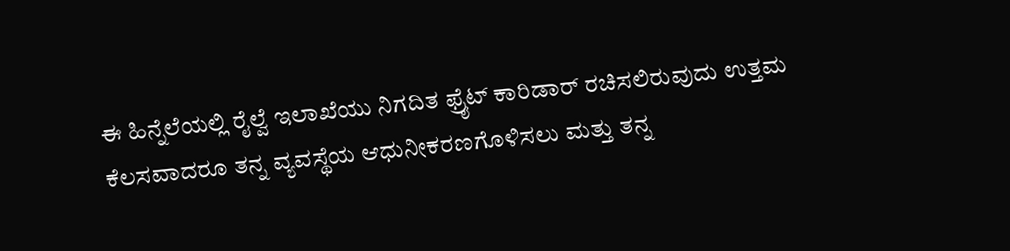ಈ ಹಿನ್ನೆಲೆಯಲ್ಲಿ ರೈಲ್ವೆ ಇಲಾಖೆಯು ನಿಗದಿತ ಫ್ರೈಟ್ ಕಾರಿಡಾರ್ ರಚಿಸಲಿರುವುದು ಉತ್ತಮ ಕೆಲಸವಾದರೂ ತನ್ನ ವ್ಯವಸ್ಥೆಯ ಆಧುನೀಕರಣಗೊಳಿಸಲು ಮತ್ತು ತನ್ನ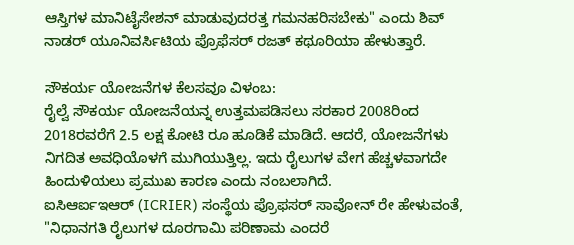ಆಸ್ತಿಗಳ ಮಾನಿಟೈಸೇಶನ್ ಮಾಡುವುದರತ್ತ ಗಮನಹರಿಸಬೇಕು" ಎಂದು ಶಿವ್ ನಾಡರ್ ಯೂನಿವರ್ಸಿಟಿಯ ಪ್ರೊಫೆಸರ್ ರಜತ್ ಕಥೂರಿಯಾ ಹೇಳುತ್ತಾರೆ.

ಸೌಕರ್ಯ ಯೋಜನೆಗಳ ಕೆಲಸವೂ ವಿಳಂಬ:
ರೈಲ್ವೆ ಸೌಕರ್ಯ ಯೋಜನೆಯನ್ನ ಉತ್ತಮಪಡಿಸಲು ಸರಕಾರ 2008ರಿಂದ 2018ರವರೆಗೆ 2.5 ಲಕ್ಷ ಕೋಟಿ ರೂ ಹೂಡಿಕೆ ಮಾಡಿದೆ. ಆದರೆ, ಯೋಜನೆಗಳು ನಿಗದಿತ ಅವಧಿಯೊಳಗೆ ಮುಗಿಯುತ್ತಿಲ್ಲ. ಇದು ರೈಲುಗಳ ವೇಗ ಹೆಚ್ಚಳವಾಗದೇ ಹಿಂದುಳಿಯಲು ಪ್ರಮುಖ ಕಾರಣ ಎಂದು ನಂಬಲಾಗಿದೆ.
ಐಸಿಆರ್ಐಇಆರ್ (ICRIER) ಸಂಸ್ಥೆಯ ಪ್ರೊಫಸರ್ ಸಾವೋನ್ ರೇ ಹೇಳುವಂತೆ, "ನಿಧಾನಗತಿ ರೈಲುಗಳ ದೂರಗಾಮಿ ಪರಿಣಾಮ ಎಂದರೆ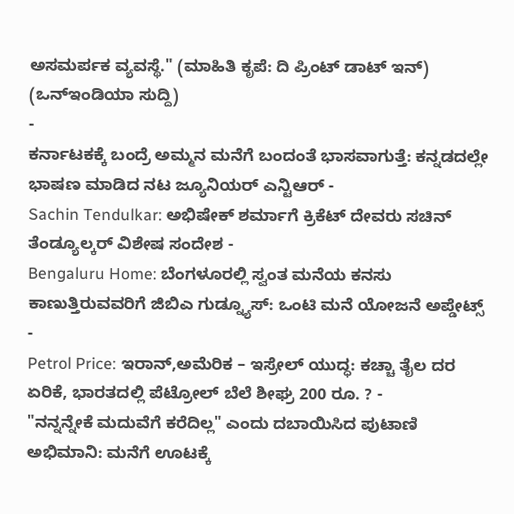ಅಸಮರ್ಪಕ ವ್ಯವಸ್ಥೆ." (ಮಾಹಿತಿ ಕೃಪೆ: ದಿ ಪ್ರಿಂಟ್ ಡಾಟ್ ಇನ್)
(ಒನ್ಇಂಡಿಯಾ ಸುದ್ದಿ)
-
ಕರ್ನಾಟಕಕ್ಕೆ ಬಂದ್ರೆ ಅಮ್ಮನ ಮನೆಗೆ ಬಂದಂತೆ ಭಾಸವಾಗುತ್ತೆ: ಕನ್ನಡದಲ್ಲೇ ಭಾಷಣ ಮಾಡಿದ ನಟ ಜ್ಯೂನಿಯರ್ ಎನ್ಟಿಆರ್ -
Sachin Tendulkar: ಅಭಿಷೇಕ್ ಶರ್ಮಾಗೆ ಕ್ರಿಕೆಟ್ ದೇವರು ಸಚಿನ್ ತೆಂಡ್ಯೂಲ್ಕರ್ ವಿಶೇಷ ಸಂದೇಶ -
Bengaluru Home: ಬೆಂಗಳೂರಲ್ಲಿ ಸ್ವಂತ ಮನೆಯ ಕನಸು ಕಾಣುತ್ತಿರುವವರಿಗೆ ಜಿಬಿಎ ಗುಡ್ನ್ಯೂಸ್: ಒಂಟಿ ಮನೆ ಯೋಜನೆ ಅಪ್ಡೇಟ್ಸ್ -
Petrol Price: ಇರಾನ್,ಅಮೆರಿಕ – ಇಸ್ರೇಲ್ ಯುದ್ಧ: ಕಚ್ಚಾ ತೈಲ ದರ ಏರಿಕೆ, ಭಾರತದಲ್ಲಿ ಪೆಟ್ರೋಲ್ ಬೆಲೆ ಶೀಘ್ರ 200 ರೂ. ? -
"ನನ್ನನ್ನೇಕೆ ಮದುವೆಗೆ ಕರೆದಿಲ್ಲ" ಎಂದು ದಬಾಯಿಸಿದ ಪುಟಾಣಿ ಅಭಿಮಾನಿ: ಮನೆಗೆ ಊಟಕ್ಕೆ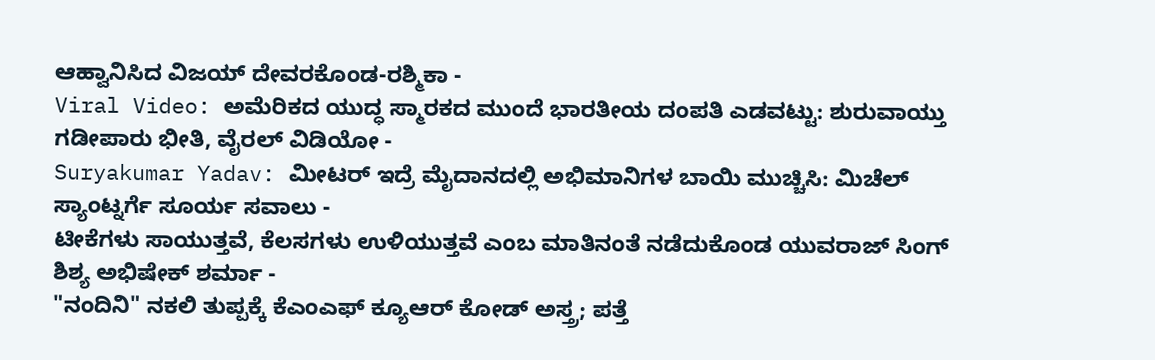ಆಹ್ವಾನಿಸಿದ ವಿಜಯ್ ದೇವರಕೊಂಡ-ರಶ್ಮಿಕಾ -
Viral Video: ಅಮೆರಿಕದ ಯುದ್ಧ ಸ್ಮಾರಕದ ಮುಂದೆ ಭಾರತೀಯ ದಂಪತಿ ಎಡವಟ್ಟು: ಶುರುವಾಯ್ತು ಗಡೀಪಾರು ಭೀತಿ, ವೈರಲ್ ವಿಡಿಯೋ -
Suryakumar Yadav: ಮೀಟರ್ ಇದ್ರೆ ಮೈದಾನದಲ್ಲಿ ಅಭಿಮಾನಿಗಳ ಬಾಯಿ ಮುಚ್ಚಿಸಿ: ಮಿಚೆಲ್ ಸ್ಯಾಂಟ್ನರ್ಗೆ ಸೂರ್ಯ ಸವಾಲು -
ಟೀಕೆಗಳು ಸಾಯುತ್ತವೆ, ಕೆಲಸಗಳು ಉಳಿಯುತ್ತವೆ ಎಂಬ ಮಾತಿನಂತೆ ನಡೆದುಕೊಂಡ ಯುವರಾಜ್ ಸಿಂಗ್ ಶಿಶ್ಯ ಅಭಿಷೇಕ್ ಶರ್ಮಾ -
"ನಂದಿನಿ" ನಕಲಿ ತುಪ್ಪಕ್ಕೆ ಕೆಎಂಎಫ್ ಕ್ಯೂಆರ್ ಕೋಡ್ ಅಸ್ತ್ರ; ಪತ್ತೆ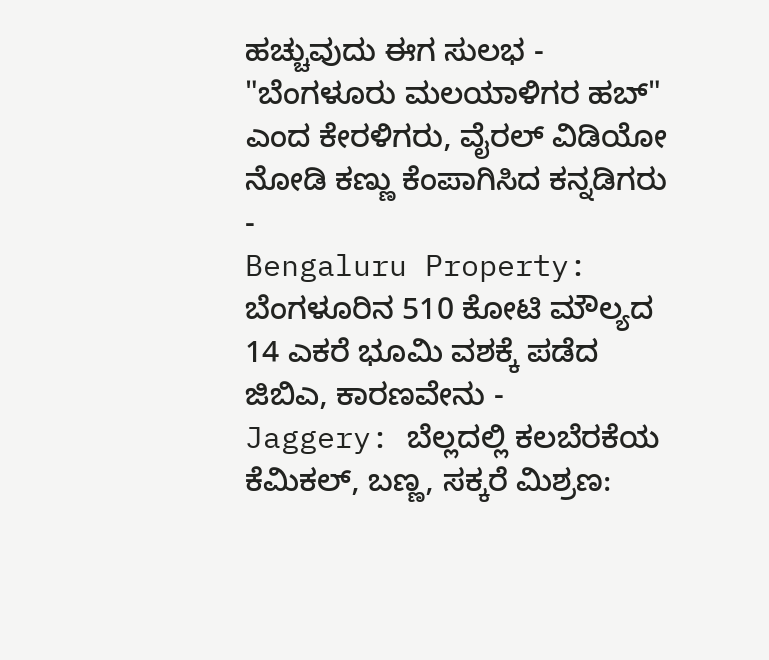ಹಚ್ಚುವುದು ಈಗ ಸುಲಭ -
"ಬೆಂಗಳೂರು ಮಲಯಾಳಿಗರ ಹಬ್" ಎಂದ ಕೇರಳಿಗರು, ವೈರಲ್ ವಿಡಿಯೋ ನೋಡಿ ಕಣ್ಣು ಕೆಂಪಾಗಿಸಿದ ಕನ್ನಡಿಗರು -
Bengaluru Property: ಬೆಂಗಳೂರಿನ 510 ಕೋಟಿ ಮೌಲ್ಯದ 14 ಎಕರೆ ಭೂಮಿ ವಶಕ್ಕೆ ಪಡೆದ ಜಿಬಿಎ, ಕಾರಣವೇನು -
Jaggery: ಬೆಲ್ಲದಲ್ಲಿ ಕಲಬೆರಕೆಯ ಕೆಮಿಕಲ್, ಬಣ್ಣ, ಸಕ್ಕರೆ ಮಿಶ್ರಣ: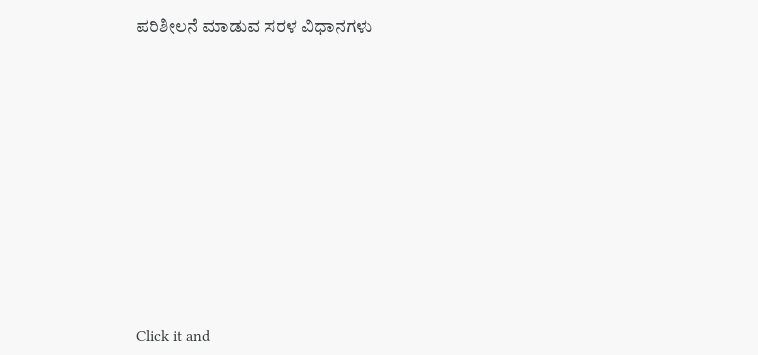ಪರಿಶೀಲನೆ ಮಾಡುವ ಸರಳ ವಿಧಾನಗಳು












Click it and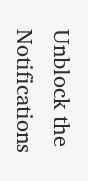Unblock the Notifications